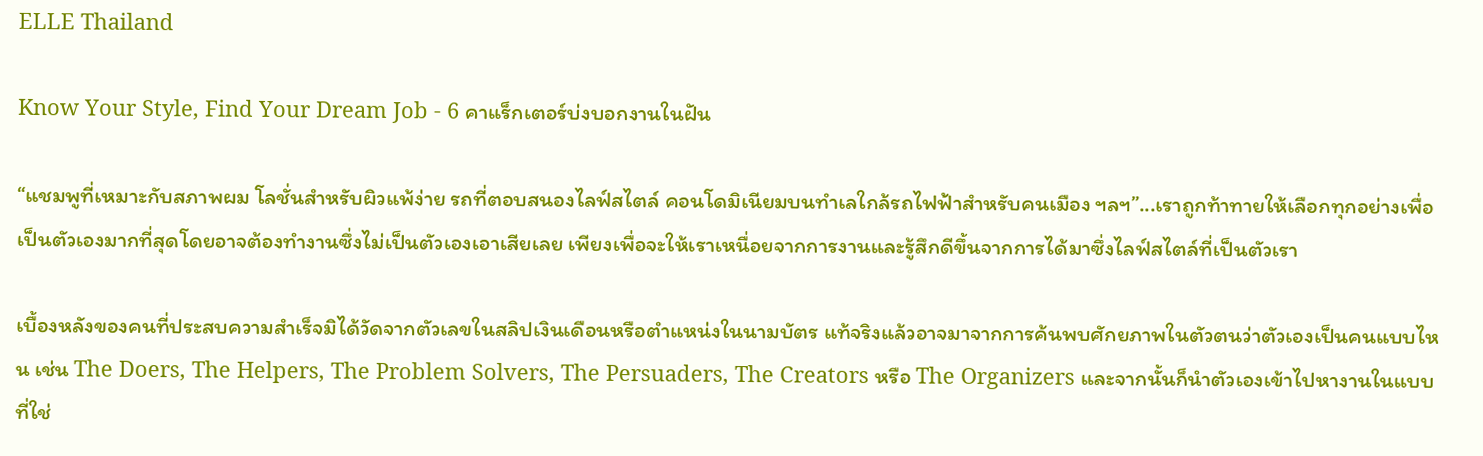ELLE Thailand

Know Your Style, Find Your Dream Job - 6 คาแร็กเตอร์บ่งบอกงานในฝัน

“แชมพูที่เหมาะกับสภาพผม โลชั่นสำหรับผิวแพ้ง่าย รถที่ตอบสนองไลฟ์สไตล์ คอนโดมิเนียมบนทำเลใกล้รถไฟฟ้าสำหรับคนเมือง ฯลฯ”...เราถูกท้าทายให้เลือกทุกอย่างเพื่อเป็นตัวเองมากที่สุดโดยอาจต้องทำงานซึ่งไม่เป็นตัวเองเอาเสียเลย เพียงเพื่อจะให้เราเหนื่อยจากการงานและรู้สึกดีขึ้นจากการได้มาซึ่งไลฟ์สไตล์ที่เป็นตัวเรา

เบื้องหลังของคนที่ประสบความสำเร็จมิได้วัดจากตัวเลขในสลิปเงินเดือนหรือตำแหน่งในนามบัตร แท้จริงแล้วอาจมาจากการค้นพบศักยภาพในตัวตนว่าตัวเองเป็นคนแบบไหน เช่น The Doers, The Helpers, The Problem Solvers, The Persuaders, The Creators หรือ The Organizers และจากนั้นก็นำตัวเองเข้าไปหางานในแบบที่ใช่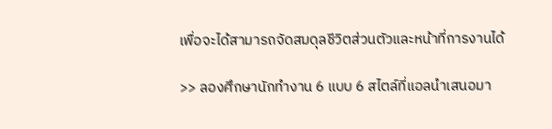เพื่อจะได้สามารถจัดสมดุลชีวิตส่วนตัวและหน้าที่การงานได้

>> ลองศึกษานักทำงาน 6 แบบ 6 สไตล์ที่แอลนำเสนอมา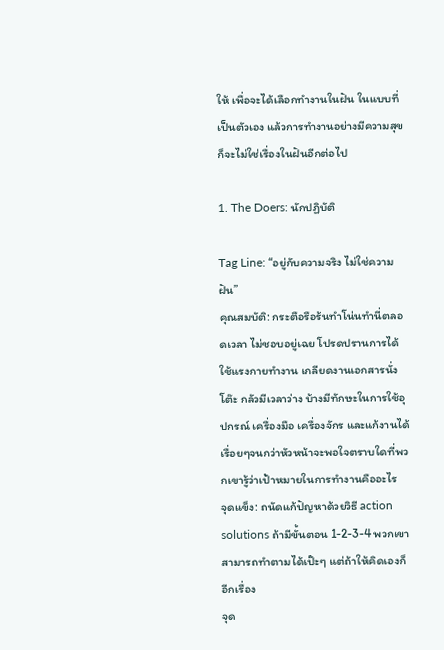ให้ เพื่อจะได้เลือกทำงานในฝัน ในแบบที่เป็นตัวเอง แล้วการทำงานอย่างมีความสุขก็จะไม่ใช่เรื่องในฝันอีกต่อไป

1. The Doers: นักปฏิบัติ

Tag Line: “อยู่กับความจริง ไม่ใช่ความฝัน”
คุณสมบัติ: กระตือรือร้นทำโน่นทำนี่ตลอดเวลา ไม่ชอบอยู่เฉย โปรดปรานการได้ใช้แรงกายทำงาน เกลียดงานเอกสารนั่งโต๊ะ กลัวมีเวลาว่าง บ้างมีทักษะในการใช้อุปกรณ์ เครื่องมือ เครื่องจักร และแก้งานได้เรื่อยๆจนกว่าหัวหน้าจะพอใจตราบใดที่พวกเขารู้ว่าเป้าหมายในการทำงานคืออะไร
จุดแข็ง: ถนัดแก้ปัญหาด้วยวิธี action solutions ถ้ามีขั้นตอน 1-2-3-4 พวกเขาสามารถทำตามได้เป๊ะๆ แต่ถ้าให้คิดเองก็อีกเรื่อง
จุด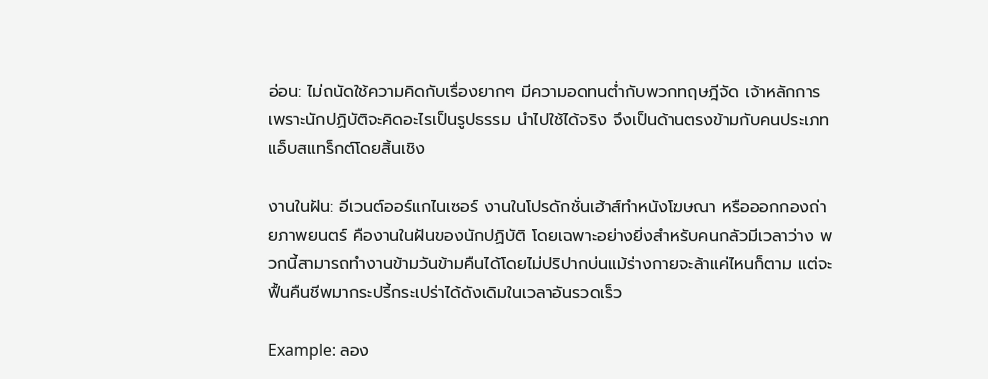อ่อน: ไม่ถนัดใช้ความคิดกับเรื่องยากๆ มีความอดทนต่ำกับพวกทฤษฎีจัด เจ้าหลักการ เพราะนักปฏิบัติจะคิดอะไรเป็นรูปธรรม นำไปใช้ได้จริง จึงเป็นด้านตรงข้ามกับคนประเภทแอ็บสแทร็กต์โดยสิ้นเชิง

งานในฝัน: อีเวนต์ออร์แกไนเซอร์ งานในโปรดักชั่นเฮ้าส์ทำหนังโฆษณา หรือออกกองถ่ายภาพยนตร์ คืองานในฝันของนักปฏิบัติ โดยเฉพาะอย่างยิ่งสำหรับคนกลัวมีเวลาว่าง พวกนี้สามารถทำงานข้ามวันข้ามคืนได้โดยไม่ปริปากบ่นแม้ร่างกายจะล้าแค่ไหนก็ตาม แต่จะฟื้นคืนชีพมากระปรี้กระเปร่าได้ดังเดิมในเวลาอันรวดเร็ว

Example: ลอง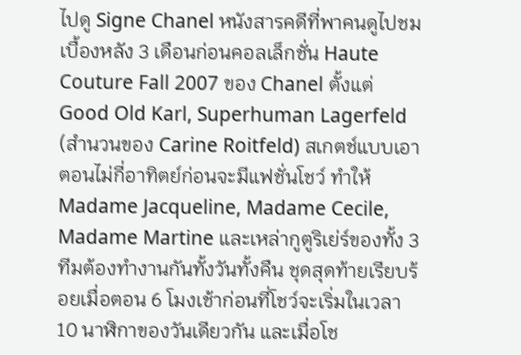ไปดู Signe Chanel หนังสารคดีที่พาคนดูไปชมเบื้องหลัง 3 เดือนก่อนคอลเล็กชั่น Haute Couture Fall 2007 ของ Chanel ตั้งแต่ Good Old Karl, Superhuman Lagerfeld (สำนวนของ Carine Roitfeld) สเกตช์แบบเอาตอนไม่กี่อาทิตย์ก่อนจะมีแฟชั่นโชว์ ทำให้ Madame Jacqueline, Madame Cecile, Madame Martine และเหล่ากูตูริเย่ร์ของทั้ง 3 ทีมต้องทำงานกันทั้งวันทั้งคืน ชุดสุดท้ายเรียบร้อยเมื่อตอน 6 โมงเช้าก่อนที่โชว์จะเริ่มในเวลา 10 นาฬิกาของวันเดียวกัน และเมื่อโช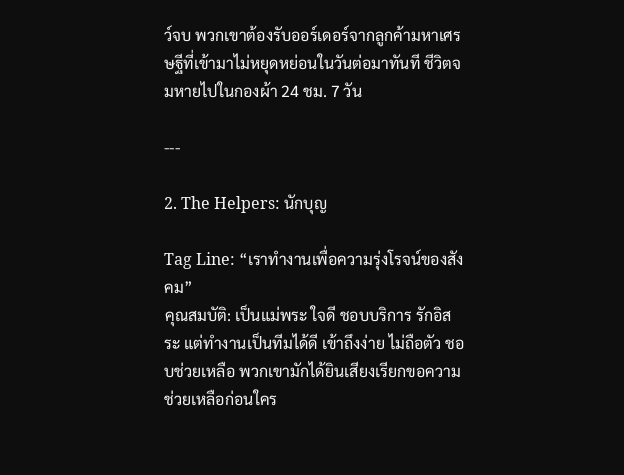ว์จบ พวกเขาต้องรับออร์เดอร์จากลูกค้ามหาเศรษฐีที่เข้ามาไม่หยุดหย่อนในวันต่อมาทันที ชีวิตจมหายไปในกองผ้า 24 ชม. 7 วัน

---

2. The Helpers: นักบุญ

Tag Line: “เราทำงานเพื่อความรุ่งโรจน์ของสังคม”
คุณสมบัติ: เป็นแม่พระ ใจดี ชอบบริการ รักอิสระ แต่ทำงานเป็นทีมได้ดี เข้าถึงง่าย ไม่ถือตัว ชอบช่วยเหลือ พวกเขามักได้ยินเสียงเรียกขอความช่วยเหลือก่อนใคร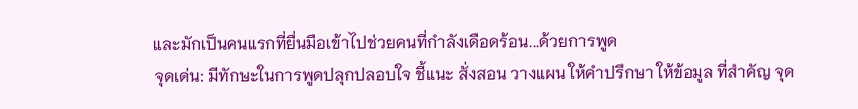และมักเป็นคนแรกที่ยื่นมือเข้าไปช่วยคนที่กำลังเดือดร้อน...ด้วยการพูด
จุดเด่น: มีทักษะในการพูดปลุกปลอบใจ ชี้แนะ สั่งสอน วางแผน ให้คำปรึกษา ให้ข้อมูล ที่สำคัญ จุด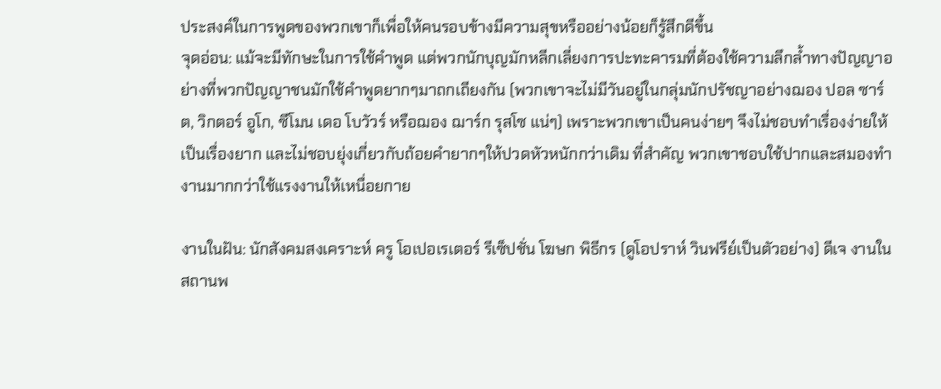ประสงค์ในการพูดของพวกเขาก็เพื่อให้คนรอบข้างมีความสุขหรืออย่างน้อยก็รู้สึกดีขึ้น
จุดอ่อน: แม้จะมีทักษะในการใช้คำพูด แต่พวกนักบุญมักหลีกเลี่ยงการปะทะคารมที่ต้องใช้ความลึกล้ำทางปัญญาอย่างที่พวกปัญญาชนมักใช้คำพูดยากๆมาถกเถียงกัน (พวกเขาจะไม่มีวันอยู่ในกลุ่มนักปรัชญาอย่างฌอง ปอล ซาร์ต, วิกตอร์ อูโก, ซีโมน เดอ โบวัวร์ หรือฌอง ฌาร์ก รุสโซ แน่ๆ) เพราะพวกเขาเป็นคนง่ายๆ จึงไม่ชอบทำเรื่องง่ายให้เป็นเรื่องยาก และไม่ชอบยุ่งเกี่ยวกับถ้อยคำยากๆให้ปวดหัวหนักกว่าเดิม ที่สำคัญ พวกเขาชอบใช้ปากและสมองทำงานมากกว่าใช้แรงงานให้เหนื่อยกาย

งานในฝัน: นักสังคมสงเคราะห์ ครู โอเปอเรเตอร์ รีเซ็ปชั่น โฆษก พิธีกร (ดูโอปราห์ วินฟรีย์เป็นตัวอย่าง) ดีเจ งานในสถานพ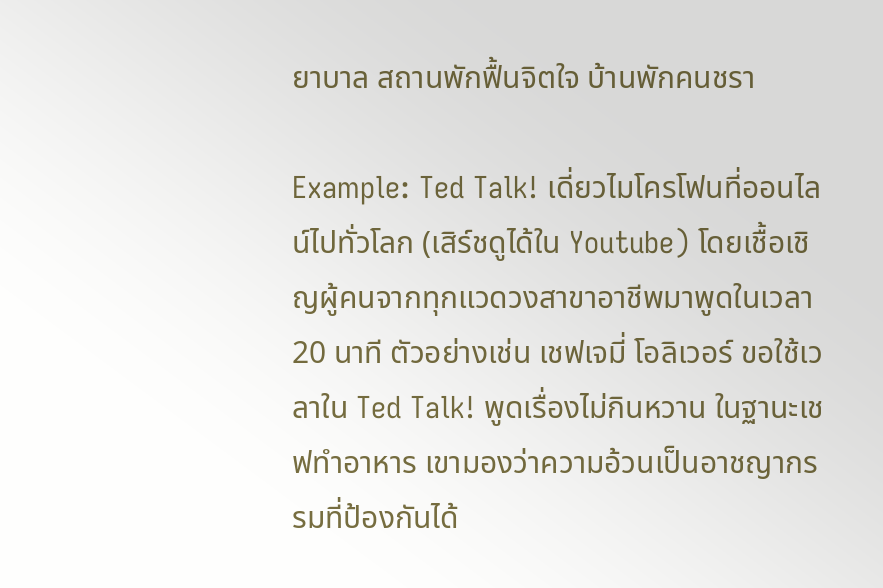ยาบาล สถานพักฟื้นจิตใจ บ้านพักคนชรา

Example: Ted Talk! เดี่ยวไมโครโฟนที่ออนไลน์ไปทั่วโลก (เสิร์ชดูได้ใน Youtube) โดยเชื้อเชิญผู้คนจากทุกแวดวงสาขาอาชีพมาพูดในเวลา 20 นาที ตัวอย่างเช่น เชฟเจมี่ โอลิเวอร์ ขอใช้เวลาใน Ted Talk! พูดเรื่องไม่กินหวาน ในฐานะเชฟทำอาหาร เขามองว่าความอ้วนเป็นอาชญากรรมที่ป้องกันได้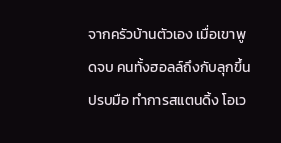จากครัวบ้านตัวเอง เมื่อเขาพูดจบ คนทั้งฮอลล์ถึงกับลุกขึ้นปรบมือ ทำการสแตนดิ้ง โอเว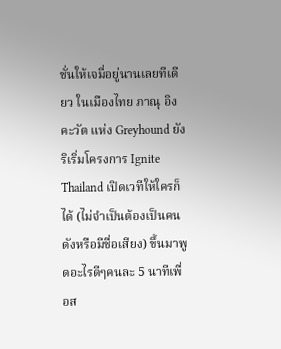ชั่นให้เจมี่อยู่นานเลยทีเดียว ในเมืองไทย ภาณุ อิงคะวัต แห่ง Greyhound ยังริเริ่มโครงการ Ignite Thailand เปิดเวทีให้ใครก็ได้ (ไม่จำเป็นต้องเป็นคนดังหรือมีชื่อเสียง) ขึ้นมาพูดอะไรดีๆคนละ 5 นาทีเพื่อส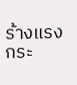ร้างแรงกระ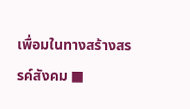เพื่อมในทางสร้างสรรค์สังคม ■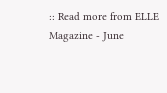:: Read more from ELLE Magazine - June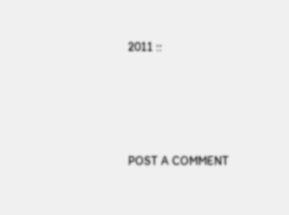2011 ::




POST A COMMENT